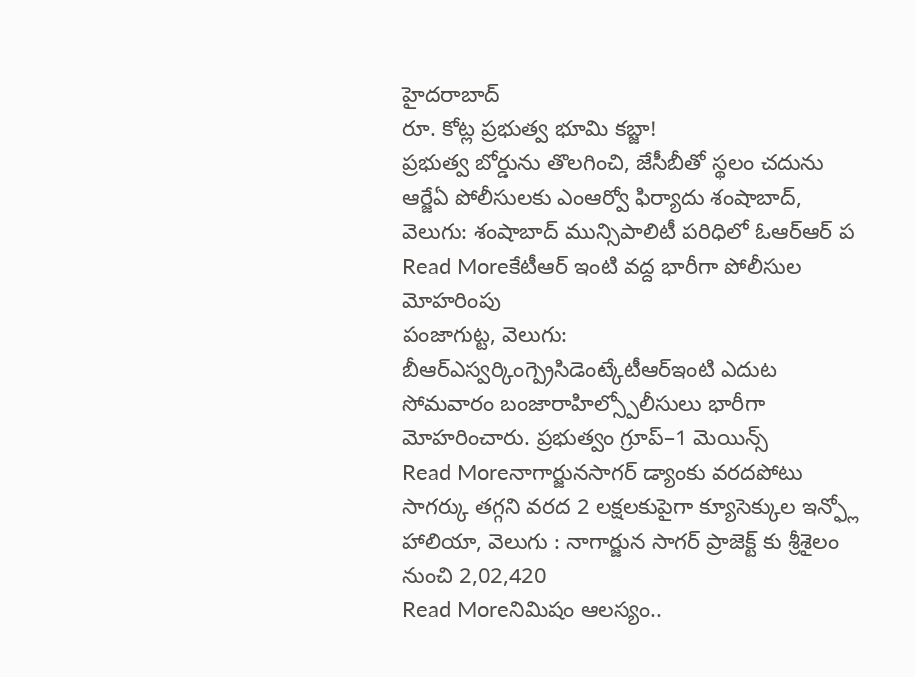హైదరాబాద్
రూ. కోట్ల ప్రభుత్వ భూమి కబ్జా!
ప్రభుత్వ బోర్డును తొలగించి, జేసీబీతో స్థలం చదును ఆర్జేఏ పోలీసులకు ఎంఆర్వో ఫిర్యాదు శంషాబాద్, వెలుగు: శంషాబాద్ మున్సిపాలిటీ పరిధిలో ఓఆర్ఆర్ ప
Read Moreకేటీఆర్ ఇంటి వద్ద భారీగా పోలీసుల మోహరింపు
పంజాగుట్ట, వెలుగు: బీఆర్ఎస్వర్కింగ్ప్రెసిడెంట్కేటీఆర్ఇంటి ఎదుట సోమవారం బంజారాహిల్స్పోలీసులు భారీగా మోహరించారు. ప్రభుత్వం గ్రూప్–1 మెయిన్స్
Read Moreనాగార్జునసాగర్ డ్యాంకు వరదపోటు
సాగర్కు తగ్గని వరద 2 లక్షలకుపైగా క్యూసెక్కుల ఇన్ఫ్లో హాలియా, వెలుగు : నాగార్జున సాగర్ ప్రాజెక్ట్ కు శ్రీశైలం నుంచి 2,02,420
Read Moreనిమిషం ఆలస్యం..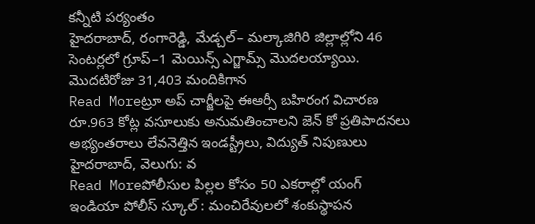కన్నీటి పర్యంతం
హైదరాబాద్, రంగారెడ్డి, మేడ్చల్– మల్కాజిగిరి జిల్లాల్లోని 46 సెంటర్లలో గ్రూప్–1 మెయిన్స్ ఎగ్జామ్స్ మొదలయ్యాయి. మొదటిరోజు 31,403 మందికిగాన
Read Moreట్రూ అప్ చార్జీలపై ఈఆర్సీ బహిరంగ విచారణ
రూ.963 కోట్ల వసూలుకు అనుమతించాలని జెన్ కో ప్రతిపాదనలు అభ్యంతరాలు లేవనెత్తిన ఇండస్ట్రీలు, విద్యుత్ నిపుణులు హైదరాబాద్, వెలుగు: వ
Read Moreపోలీసుల పిల్లల కోసం 50 ఎకరాల్లో యంగ్ ఇండియా పోలీస్ స్కూల్ : మంచిరేవులలో శంకుస్థాపన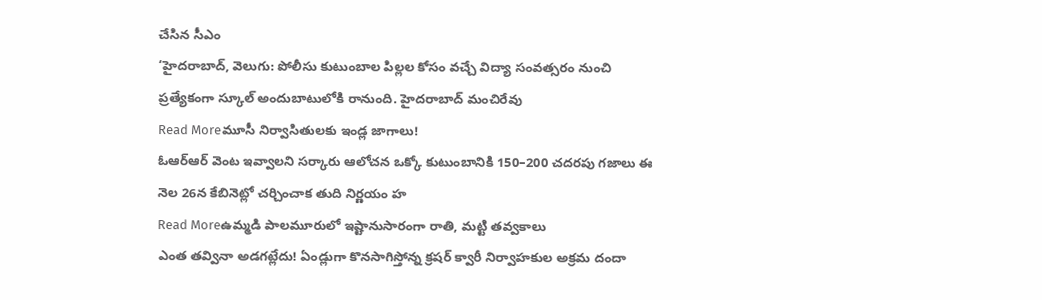చేసిన సీఎం
‘హైదరాబాద్, వెలుగు: పోలీసు కుటుంబాల పిల్లల కోసం వచ్చే విద్యా సంవత్సరం నుంచి ప్రత్యేకంగా స్కూల్ అందుబాటులోకి రానుంది. హైదరాబాద్ మంచిరేవు
Read Moreమూసీ నిర్వాసితులకు ఇండ్ల జాగాలు!
ఓఆర్ఆర్ వెంట ఇవ్వాలని సర్కారు ఆలోచన ఒక్కో కుటుంబానికి 150–200 చదరపు గజాలు ఈ నెల 26న కేబినెట్లో చర్చించాక తుది నిర్ణయం హ
Read Moreఉమ్మడి పాలమూరులో ఇష్టానుసారంగా రాతి, మట్టి తవ్వకాలు
ఎంత తవ్వినా అడగట్లేదు! ఏండ్లుగా కొనసాగిస్తోన్న క్రషర్ క్వారీ నిర్వాహకుల అక్రమ దందా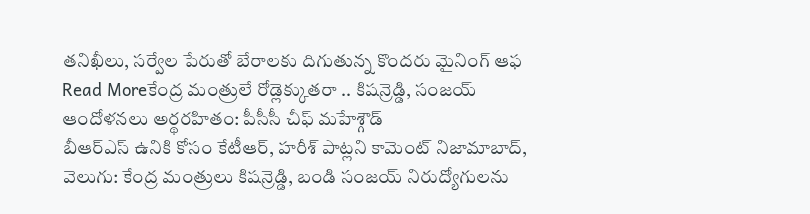తనిఖీలు, సర్వేల పేరుతో బేరాలకు దిగుతున్న కొందరు మైనింగ్ ఆఫ
Read Moreకేంద్ర మంత్రులే రోడ్లెక్కుతరా .. కిషన్రెడ్డి, సంజయ్ ఆందోళనలు అర్థరహితం: పీసీసీ చీఫ్ మహేశ్గౌడ్
బీఆర్ఎస్ ఉనికి కోసం కేటీఆర్, హరీశ్ పాట్లని కామెంట్ నిజామాబాద్, వెలుగు: కేంద్ర మంత్రులు కిషన్రెడ్డి, బండి సంజయ్ నిరుద్యోగులను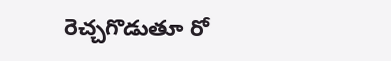రెచ్చగొడుతూ రో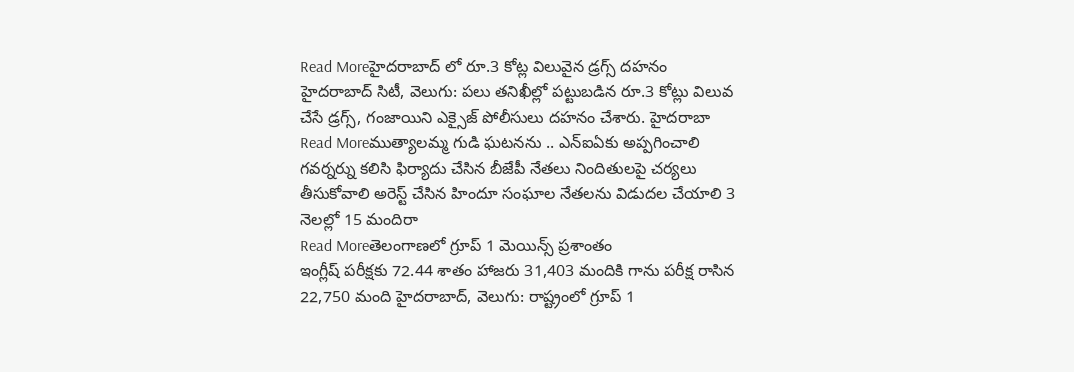Read Moreహైదరాబాద్ లో రూ.3 కోట్ల విలువైన డ్రగ్స్ దహనం
హైదరాబాద్ సిటీ, వెలుగు: పలు తనిఖీల్లో పట్టుబడిన రూ.3 కోట్లు విలువ చేసే డ్రగ్స్, గంజాయిని ఎక్సైజ్ పోలీసులు దహనం చేశారు. హైదరాబా
Read Moreముత్యాలమ్మ గుడి ఘటనను .. ఎన్ఐఏకు అప్పగించాలి
గవర్నర్ను కలిసి ఫిర్యాదు చేసిన బీజేపీ నేతలు నిందితులపై చర్యలు తీసుకోవాలి అరెస్ట్ చేసిన హిందూ సంఘాల నేతలను విడుదల చేయాలి 3 నెలల్లో 15 మందిరా
Read Moreతెలంగాణలో గ్రూప్ 1 మెయిన్స్ ప్రశాంతం
ఇంగ్లీష్ పరీక్షకు 72.44 శాతం హాజరు 31,403 మందికి గాను పరీక్ష రాసిన 22,750 మంది హైదరాబాద్, వెలుగు: రాష్ట్రంలో గ్రూప్ 1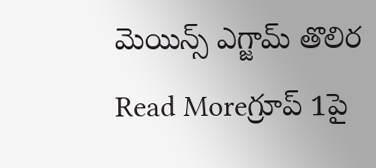మెయిన్స్ ఎగ్జామ్ తొలిర
Read Moreగ్రూప్ 1పై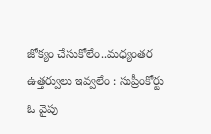జోక్యం చేసుకోలేం..మధ్యంతర ఉత్తర్వులు ఇవ్వలేం : సుప్రీంకోర్టు
ఓ వైపు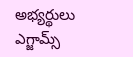అభ్యర్థులు ఎగ్జామ్స్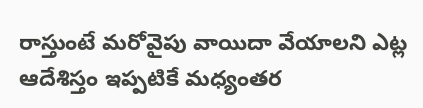రాస్తుంటే మరోవైపు వాయిదా వేయాలని ఎట్ల ఆదేశిస్తం ఇప్పటికే మధ్యంతర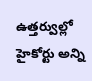ఉత్తర్వుల్లో హైకోర్టు అన్ని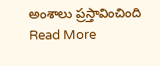అంశాలు ప్రస్తావించింది
Read More